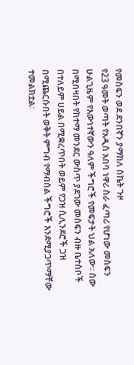የመስፍን ወደ ደንበኛን ያማከለ ስኬት ጉዞ
የ23 ዓመት ወጣት የአዲስ አበባ ነዋሪ ስራ ፈጣሪ የሆነው መስፍን ሁልጊዜም የእውነተኛውን ዓለም ችግሮች የመፍታት ህል አለው፡፡ ሰው በሚበዛበት የከተማ መንደር ውስጥ ያደገው መስፍን ብዙ ቤተሰቦች በተለይም ሀይል በሚቋረጥበት ወይም የጋዝ ሲሊንደሮች ጋዝ በሚጨርሱበት ወቅት ምግብ የማብሰል ችግሮች እንደሚያጋጥማቸው ተመልክቷል፡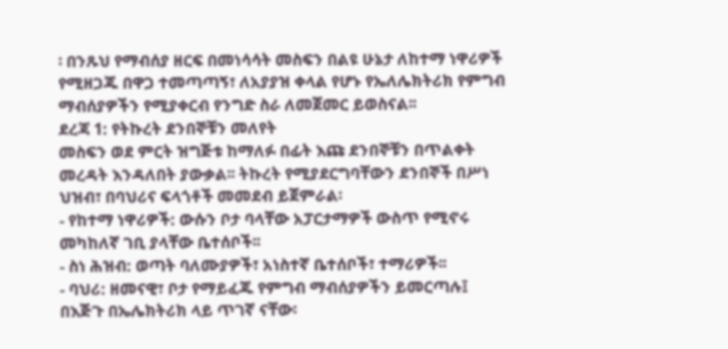፡ በንጹህ የማብሰያ ዘርፍ በመነሳሳት መስፍን በልዩ ሁኔታ ለከተማ ነዋሪዎች የሚዘጋጁ በዋጋ ተመጣጣኝ፣ ለአያያዝ ቀላል የሆኑ የኤለሌክትሪክ የምግብ ማብሰያዎችን የሚያቀርብ የንግድ ስራ ለመጀመር ይወስናል፡፡
ደረጃ 1: የትኩረት ደንበኞቹን መለየት
መስፍን ወደ ምርት ዝግጅቱ ከማለፉ በፊት እጩ ደንበኞቹን በጥልቀት መረዳት እንዳለበት ያውቃል፡፡ ትኩረት የሚያደርግባቸውን ደንበኞች በሥነ ህዝብ፣ በባህሪና ፍላጎቶች መመደብ ይጀምራል፡
- የከተማ ነዋሪዎች: ውሱን ቦታ ባላቸው አፓርታማዎች ውስጥ የሚኖሩ መካከለኛ ገቢ ያላቸው ቤተሰቦች፡፡
- ስነ ሕዝብ: ወጣት ባለሙያዎች፣ አነስተኛ ቤተሰቦች፣ ተማሪዎች፡፡
- ባህሪ: ዘመናዊ፣ ቦታ የማይፈጁ የምግብ ማብሰያዎችን ይመርጣሉ፤ በእጅጉ በኤሌክትሪክ ላይ ጥገኛ ናቸው፡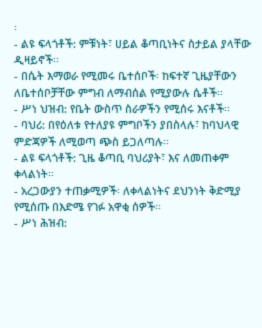፡
- ልዩ ፍላጎቶች: ምቹነት፣ ሀይል ቆጣቢነትና ስታይል ያላቸው ዲዛይኖች፡፡
- በሴት እማወራ የሚመሩ ቤተሰቦች፡ ከፍተኛ ጊዜያቸውን ለቤተሰቦቻቸው ምግብ ለማብሰል የሚያውሉ ሴቶች፡፡
- ሥነ ህዝብ: የቤት ውስጥ ስራዎችን የሚሰሩ እናቶች፡፡
- ባህሪ: በየዕለቱ የተለያዩ ምግቦችን ያበስላሉ፣ ከባህላዊ ምድጃዎች ለሚወጣ ጭስ ይጋለጣሉ፡፡
- ልዩ ፍላጎቶች: ጊዜ ቆጣቢ ባህሪያት፣ እና ለመጠቀም ቀላልነት፡፡
- አረጋውያን ተጠቃሚዎች፡ ለቀላልነትና ደህንነት ቅድሚያ የሚሰጡ በእድሜ የገፉ አዋቂ ሰዎች፡፡
- ሥነ ሕዝብ: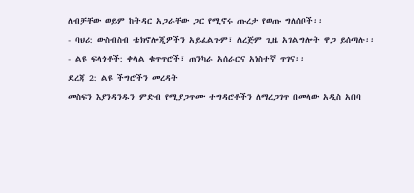ለብቻቸው ወይም ከትዳር አጋራቸው ጋር የሚኖሩ ጡረታ የወጡ ግለሰቦች፡፡
- ባህሪ: ውስብስብ ቴክኖሎጂዎችን አይፈልጉም፣ ለረጅም ጊዜ አገልግሎት ዋጋ ይሰጣሉ፡፡
- ልዩ ፍላጎቶች: ቀላል ቁጥጥሮች፣ ጠንካራ አሰራርና አነስተኛ ጥገና፡፡
ደረጃ 2: ልዩ ችግሮችን መረዳት
መስፍን እያንዳንዱን ምድብ የሚያጋጥሙ ተግዳሮቶችን ለማረጋገጥ በመላው አዲስ አበባ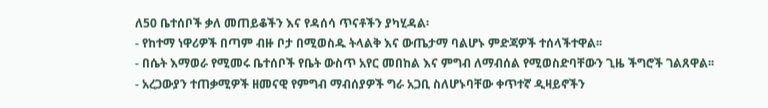ለ50 ቤተሰቦች ቃለ መጠይቆችን እና የዳሰሳ ጥናቶችን ያካሂዳል፡
- የከተማ ነዋሪዎች በጣም ብዙ ቦታ በሚወስዱ ትላልቅ እና ውጤታማ ባልሆኑ ምድጃዎች ተሰላችተዋል፡፡
- በሴት እማወራ የሚመሩ ቤተሰቦች የቤት ውስጥ አየር መበከል እና ምግብ ለማብሰል የሚወስድባቸውን ጊዜ ችግሮች ገልጸዋል፡፡
- አረጋውያን ተጠቃሚዎች ዘመናዊ የምግብ ማብሰያዎች ግራ አጋቢ ስለሆኑባቸው ቀጥተኛ ዲዛይኖችን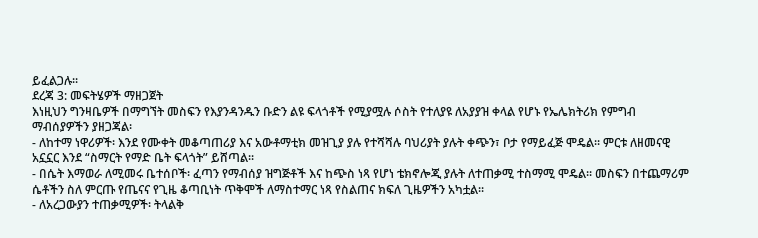ይፈልጋሉ፡፡
ደረጃ 3: መፍትሄዎች ማዘጋጀት
እነዚህን ግንዛቤዎች በማግኘት መስፍን የእያንዳንዱን ቡድን ልዩ ፍላጎቶች የሚያሟሉ ሶስት የተለያዩ ለአያያዝ ቀላል የሆኑ የኤሌክትሪክ የምግብ ማብሰያዎችን ያዘጋጃል፡
- ለከተማ ነዋሪዎች፡ እንደ የሙቀት መቆጣጠሪያ እና አውቶማቲክ መዝጊያ ያሉ የተሻሻሉ ባህሪያት ያሉት ቀጭን፣ ቦታ የማይፈጅ ሞዴል፡፡ ምርቱ ለዘመናዊ አኗኗር እንደ “ስማርት የማድ ቤት ፍላጎት” ይሸጣል፡፡
- በሴት እማወራ ለሚመሩ ቤተሰቦች፡ ፈጣን የማብሰያ ዝግጅቶች እና ከጭስ ነጻ የሆነ ቴክኖሎጂ ያሉት ለተጠቃሚ ተስማሚ ሞዴል፡፡ መስፍን በተጨማሪም ሴቶችን ስለ ምርጡ የጤናና የጊዜ ቆጣቢነት ጥቅሞች ለማስተማር ነጻ የስልጠና ክፍለ ጊዜዎችን አካቷል፡፡
- ለአረጋውያን ተጠቃሚዎች፡ ትላልቅ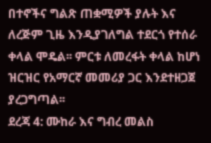በተኖችና ግልጽ ጠቋሚዎች ያሉት እና ለረጅም ጊዜ እንዲያገለግል ተደርጎ የተሰራ ቀላል ሞዴል፡፡ ምርቱ ለመረፋት ቀላል ከሆነ ዝርዝር የአማርኛ መመሪያ ጋር እንደተዘጋጀ ያረጋግጣል፡፡
ደረጃ 4: ሙከራ እና ግብረ መልስ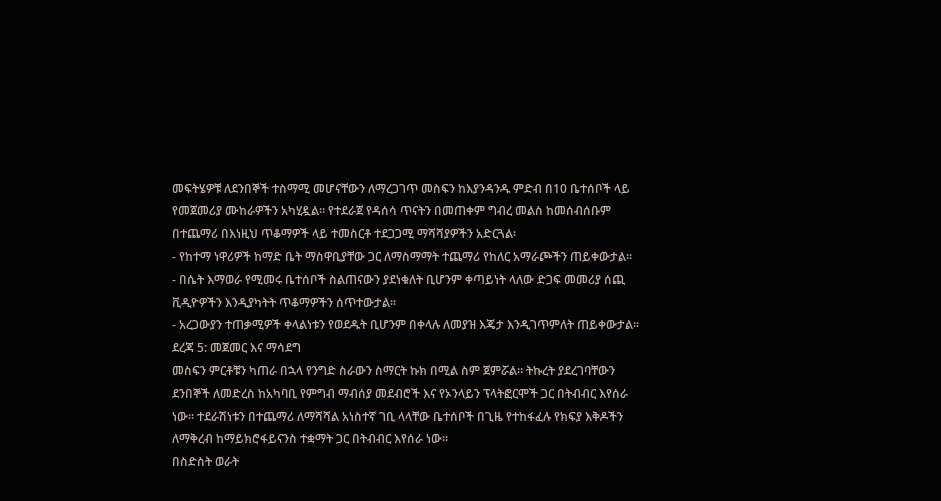መፍትሄዎቹ ለደንበኞች ተስማሚ መሆናቸውን ለማረጋገጥ መስፍን ከእያንዳንዱ ምድብ በ10 ቤተሰቦች ላይ የመጀመሪያ ሙከራዎችን አካሂዷል፡፡ የተደራጀ የዳሰሳ ጥናትን በመጠቀም ግብረ መልስ ከመሰብሰቡም በተጨማሪ በእነዚህ ጥቆማዎች ላይ ተመስርቶ ተደጋጋሚ ማሻሻያዎችን አድርጓል፡
- የከተማ ነዋሪዎች ከማድ ቤት ማስዋቢያቸው ጋር ለማስማማት ተጨማሪ የከለር አማራጮችን ጠይቀውታል፡፡
- በሴት እማወራ የሚመሩ ቤተሰቦች ስልጠናውን ያደነቁለት ቢሆንም ቀጣይነት ላለው ድጋፍ መመሪያ ሰጪ ቪዲዮዎችን እንዲያካትት ጥቆማዎችን ሰጥተውታል፡፡
- አረጋውያን ተጠቃሚዎች ቀላልነቱን የወደዱት ቢሆንም በቀላሉ ለመያዝ እጄታ እንዲገጥምለት ጠይቀውታል፡፡
ደረጃ 5: መጀመር እና ማሳደግ
መስፍን ምርቶቹን ካጠራ በኋላ የንግድ ስራውን ስማርት ኩክ በሚል ስም ጀምሯል፡፡ ትኩረት ያደረገባቸውን ደንበኞች ለመድረስ ከአካባቢ የምግብ ማብሰያ መደብሮች እና የኦንላይን ፕላትፎርሞች ጋር በትብብር እየሰራ ነው፡፡ ተደራሽነቱን በተጨማሪ ለማሻሻል አነስተኛ ገቢ ላላቸው ቤተሰቦች በጊዜ የተከፋፈሉ የክፍያ እቅዶችን ለማቅረብ ከማይክሮፋይናንስ ተቋማት ጋር በትብብር እየሰራ ነው፡፡
በስድስት ወራት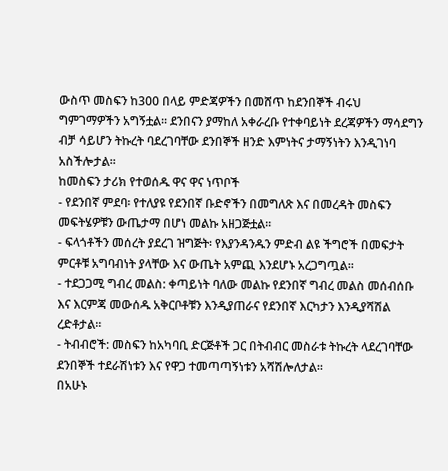ውስጥ መስፍን ከ300 በላይ ምድጃዎችን በመሸጥ ከደንበኞች ብሩህ ግምገማዎችን አግኝቷል፡፡ ደንበናን ያማከለ አቀራረቡ የተቀባይነት ደረጃዎችን ማሳደግን ብቻ ሳይሆን ትኩረት ባደረገባቸው ደንበኞች ዘንድ እምነትና ታማኝነትን እንዲገነባ አስችሎታል፡፡
ከመስፍን ታሪክ የተወሰዱ ዋና ዋና ነጥቦች
- የደንበኛ ምደባ፡ የተለያዩ የደንበኛ ቡድኖችን በመግለጽ እና በመረዳት መስፍን መፍትሄዎቹን ውጤታማ በሆነ መልኩ አዘጋጅቷል፡፡
- ፍላጎቶችን መሰረት ያደረገ ዝግጅት፡ የእያንዳንዱን ምድብ ልዩ ችግሮች በመፍታት ምርቶቹ አግባብነት ያላቸው እና ውጤት አምጪ እንደሆኑ አረጋግጧል፡፡
- ተደጋጋሚ ግብረ መልስ: ቀጣይነት ባለው መልኩ የደንበኛ ግብረ መልስ መሰብሰቡ እና እርምጃ መውሰዱ አቅርቦቶቹን እንዲያጠራና የደንበኛ እርካታን እንዲያሻሽል ረድቶታል፡፡
- ትብብሮች: መስፍን ከአካባቢ ድርጅቶች ጋር በትብብር መስራቱ ትኩረት ላደረገባቸው ደንበኞች ተደራሽነቱን እና የዋጋ ተመጣጣኝነቱን አሻሽሎለታል፡፡
በአሁኑ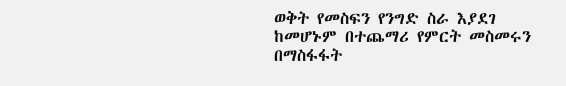ወቅት የመስፍን የንግድ ስራ እያደገ ከመሆኑም በተጨማሪ የምርት መስመሩን በማስፋፋት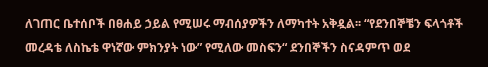ለገጠር ቤተሰቦች በፀሐይ ኃይል የሚሠሩ ማብሰያዎችን ለማካተት አቅዷል፡፡ “የደንበኞቼን ፍላጎቶች መረዳቴ ለስኬቴ ዋነኛው ምክንያት ነው” የሚለው መስፍን“ ደንበኞችን ስናዳምጥ ወደ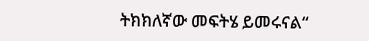ትክክለኛው መፍትሄ ይመሩናል“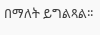በማለት ይግልጻል፡፡